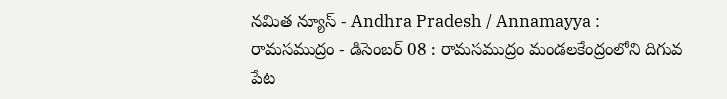నమిత న్యూస్ - Andhra Pradesh / Annamayya : రామసముద్రం - డిసెంబర్ 08 : రామసముద్రం మండలకేంద్రంలోని దిగువ పేట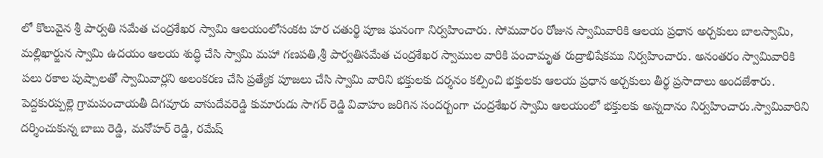లో కొలువైన శ్రీ పార్వతి సమేత చంద్రశేఖర స్వామి ఆలయంలోసంకట హర చతుర్థి పూజ ఘనంగా నిర్వహించారు. సోమవారం రోజున స్వామివారికి ఆలయ ప్రధాన అర్చకులు బాలస్వామి, మల్లిఖార్జున స్వామి ఉదయం ఆలయ శుద్ధి చేసి స్వామి మహా గణపతి,శ్రీ పార్వతిసమేత చంద్రశేఖర స్వాముల వారికి పంచామృత రుద్రాభిషేకము నిర్వహించారు. అనంతరం స్వామివారికి పలు రకాల పుష్పాలతో స్వామివార్లని అలంకరణ చేసి ప్రత్యేక పూజలు చేసి స్వామి వారిని భక్తులకు దర్శనం కల్పించి భక్తులకు ఆలయ ప్రధాన అర్చకులు తీర్థ ప్రసాదాలు అందజేశారు. పెద్దకురప్పల్లె గ్రామపంచాయతీ దిగవూరు వాసుదేవరెడ్డి కుమారుడు సాగర్ రెడ్డి వివాహం జరిగిన సందర్బంగా చంద్రశేఖర స్వామి ఆలయంలో భక్తులకు అన్నదానం నిర్వహించారు.స్వామివారిని దర్శించుకున్న బాబు రెడ్డి, మనోహర్ రెడ్డి, రమేష్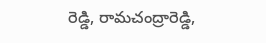రెడ్డి, రామచంద్రారెడ్డి,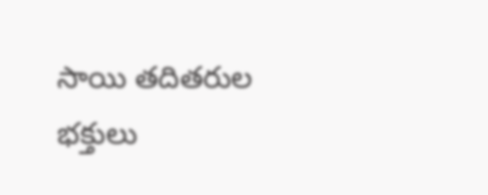సాయి తదితరుల భక్తులు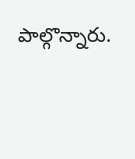పాల్గొన్నారు.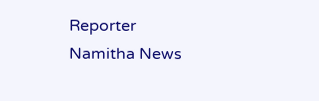Reporter
Namitha News